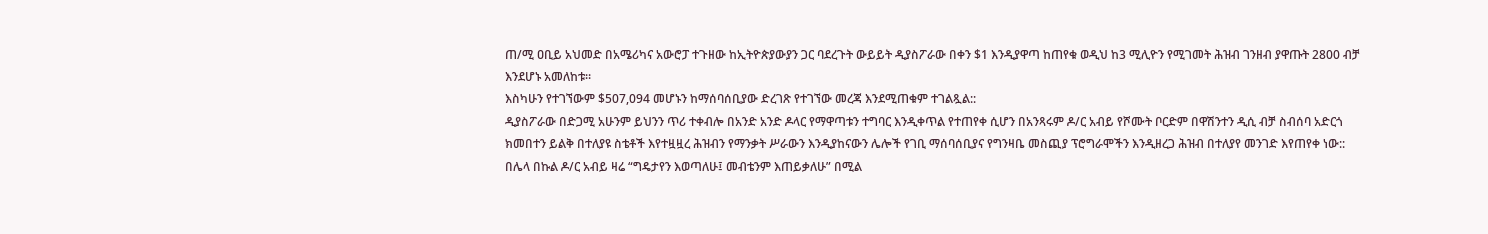ጠ/ሚ ዐቢይ አህመድ በአሜሪካና አውሮፓ ተጉዘው ከኢትዮጵያውያን ጋር ባደረጉት ውይይት ዲያስፖራው በቀን $1 እንዲያዋጣ ከጠየቁ ወዲህ ከ3 ሚሊዮን የሚገመት ሕዝብ ገንዘብ ያዋጡት 2800 ብቻ እንደሆኑ አመለከቱ።
እስካሁን የተገኘውም $507,094 መሆኑን ከማሰባሰቢያው ድረገጽ የተገኘው መረጃ እንደሚጠቁም ተገልጿል::
ዲያስፖራው በድጋሚ አሁንም ይህንን ጥሪ ተቀብሎ በአንድ አንድ ዶላር የማዋጣቱን ተግባር እንዲቀጥል የተጠየቀ ሲሆን በአንጻሩም ዶ/ር አብይ የሾሙት ቦርድም በዋሽንተን ዲሲ ብቻ ስብሰባ አድርጎ ክመበተን ይልቅ በተለያዩ ስቴቶች እየተዟዟረ ሕዝብን የማንቃት ሥራውን እንዲያከናውን ሌሎች የገቢ ማሰባሰቢያና የግንዛቤ መስጪያ ፕሮግራሞችን እንዲዘረጋ ሕዝብ በተለያየ መንገድ እየጠየቀ ነው::
በሌላ በኩል ዶ/ር አብይ ዛሬ “ግዴታየን እወጣለሁ፤ መብቴንም እጠይቃለሁ” በሚል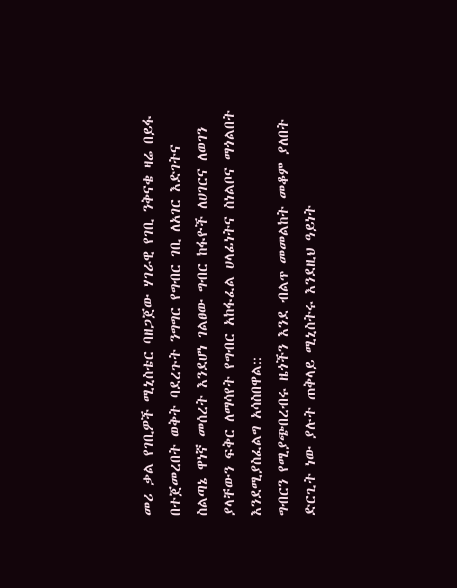መሪ ቃል የገቢዎች ሚኒስቴር ባዘጋጀው ሃገራዊ የገቢ ንቅናቄ ዛሬ በይፋ በተጀመረበት ወቅት ባደረጉት ንግግር የግብር ገቢ ለአገር እድገትና ስልጣኔ ዋነኛ መሰረት እንደሆነ ገልፀው ግብር ከፋዮች ለሀገርና ለወገን ያላቸውን ፍቅር ለማሳየት የግብር አከፋፈል ሀላፊነትና ስነልቦና ማጎልበት እንደሚያስፈልግ አሳስበዋል::
ግብርን የሚያጭበረብሩ ዜጎችን እንደ ብልጥ መመልከት መቆም ያለበት ድርጊት ነው ያሉት ጠቅላይ ሚኒስትሩ እንደዚህ ዓይነት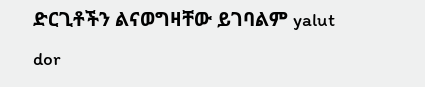ድርጊቶችን ልናወግዛቸው ይገባልም yalut dor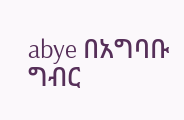abye በአግባቡ ግብር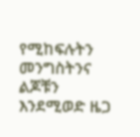የሚከፍሉትን መንግስትንና ልጆቹን እንደሚወድ ዜጋ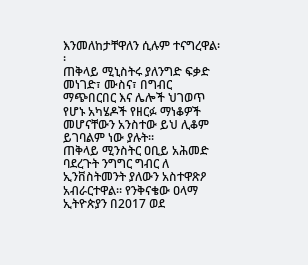እንመለከታቸዋለን ሲሉም ተናግረዋል፡፡
ጠቅላይ ሚኒስትሩ ያለንግድ ፍቃድ መነገድ፣ ሙስና፣ በግብር ማጭበርበር እና ሌሎች ህገወጥ የሆኑ አካሄዶች የዘርፉ ማነቆዎች መሆናቸውን አንስተው ይህ ሊቆም ይገባልም ነው ያሉት።
ጠቅላይ ሚንስትር ዐቢይ አሕመድ ባደረጉት ንግግር ግብር ለ ኢንቨስትመንት ያለውን አስተዋጽዖ አብራርተዋል፡፡ የንቅናቄው ዐላማ ኢትዮጵያን በ2017 ወደ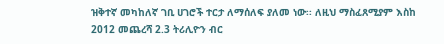ዝቅተኛ መካከለኛ ገቢ ሀገሮች ተርታ ለማሰለፍ ያለመ ነው፡፡ ለዚህ ማስፈጸሚያም እስከ 2012 መጨረሻ 2.3 ትሪሊዮን ብር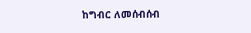ከግብር ለመሰብሰብ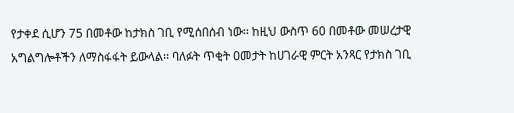የታቀደ ሲሆን 75 በመቶው ከታክስ ገቢ የሚሰበሰብ ነው፡፡ ከዚህ ውስጥ 60 በመቶው መሠረታዊ አግልግሎቶችን ለማስፋፋት ይውላል፡፡ ባለፉት ጥቂት ዐመታት ከሀገራዊ ምርት አንጻር የታክስ ገቢ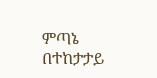ምጣኔ በተከታታይ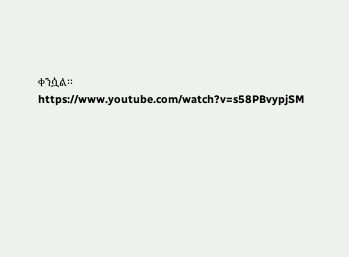ቀንሷል፡፡
https://www.youtube.com/watch?v=s58PBvypjSM